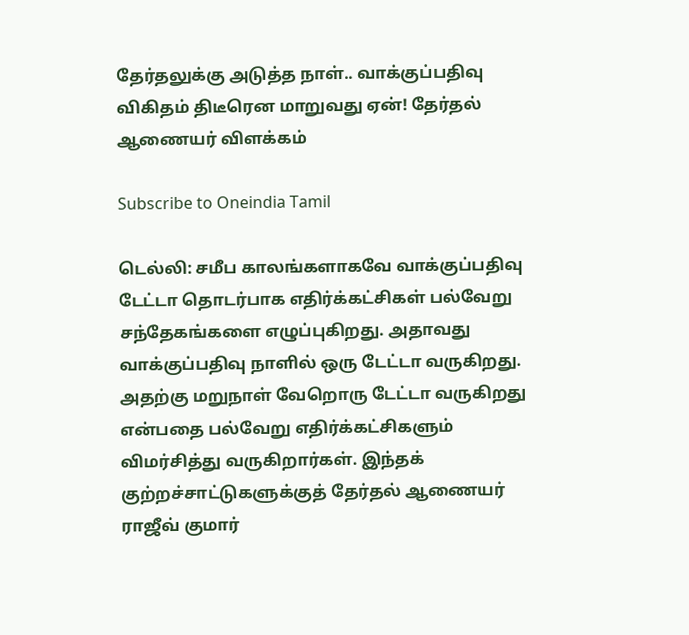தேர்தலுக்கு அடுத்த நாள்.. வாக்குப்பதிவு விகிதம் திடீரென மாறுவது ஏன்! தேர்தல் ஆணையர் விளக்கம்

Subscribe to Oneindia Tamil

டெல்லி: சமீப காலங்களாகவே வாக்குப்பதிவு டேட்டா தொடர்பாக எதிர்க்கட்சிகள் பல்வேறு சந்தேகங்களை எழுப்புகிறது. அதாவது வாக்குப்பதிவு நாளில் ஒரு டேட்டா வருகிறது. அதற்கு மறுநாள் வேறொரு டேட்டா வருகிறது என்பதை பல்வேறு எதிர்க்கட்சிகளும் விமர்சித்து வருகிறார்கள். இந்தக் குற்றச்சாட்டுகளுக்குத் தேர்தல் ஆணையர் ராஜீவ் குமார்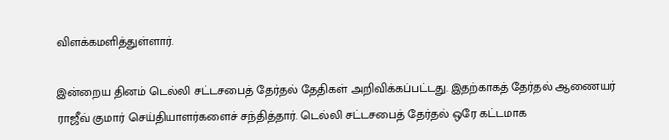விளக்கமளித்துள்ளார்.

இன்றைய தினம் டெல்லி சட்டசபைத் தேர்தல் தேதிகள் அறிவிக்கப்பட்டது. இதற்காகத் தேர்தல் ஆணையர் ராஜீவ் குமார் செய்தியாளர்களைச் சந்தித்தார். டெல்லி சட்டசபைத் தேர்தல் ஒரே கட்டமாக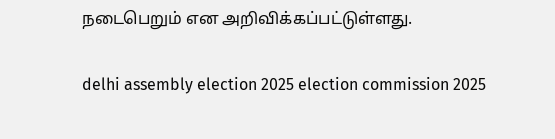நடைபெறும் என அறிவிக்கப்பட்டுள்ளது.

delhi assembly election 2025 election commission 2025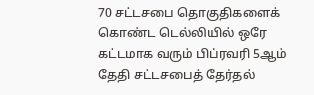70 சட்டசபை தொகுதிகளைக் கொண்ட டெல்லியில் ஒரே கட்டமாக வரும் பிப்ரவரி 5ஆம் தேதி சட்டசபைத் தேர்தல்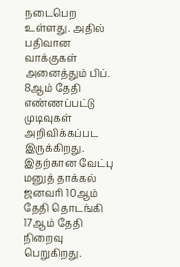நடைபெற உள்ளது. அதில் பதிவான வாக்குகள் அனைத்தும் பிப். 8ஆம் தேதி எண்ணப்பட்டு முடிவுகள் அறிவிக்கப்பட இருக்கிறது. இதற்கான வேட்பு மனுத் தாக்கல் ஜனவரி 10ஆம் தேதி தொடங்கி 17ஆம் தேதி நிறைவு பெறுகிறது.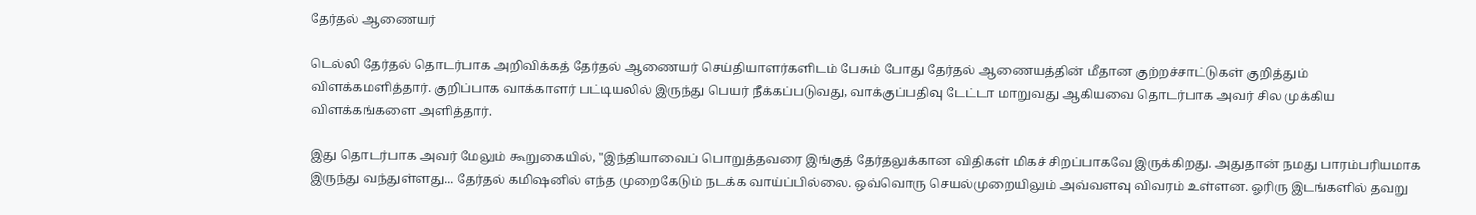தேர்தல் ஆணையர்

டெல்லி தேர்தல் தொடர்பாக அறிவிக்கத் தேர்தல் ஆணையர் செய்தியாளர்களிடம் பேசும் போது தேர்தல் ஆணையத்தின் மீதான குற்றச்சாட்டுகள் குறித்தும் விளக்கமளித்தார். குறிப்பாக வாக்காளர் பட்டியலில் இருந்து பெயர் நீக்கப்படுவது, வாக்குப்பதிவு டேட்டா மாறுவது ஆகியவை தொடர்பாக அவர் சில முக்கிய விளக்கங்களை அளித்தார்.

இது தொடர்பாக அவர் மேலும் கூறுகையில், "இந்தியாவைப் பொறுத்தவரை இங்குத் தேர்தலுக்கான விதிகள் மிகச் சிறப்பாகவே இருக்கிறது. அதுதான் நமது பாரம்பரியமாக இருந்து வந்துள்ளது... தேர்தல் கமிஷனில் எந்த முறைகேடும் நடக்க வாய்ப்பில்லை. ஒவ்வொரு செயல்முறையிலும் அவ்வளவு விவரம் உள்ளன. ஓரிரு இடங்களில் தவறு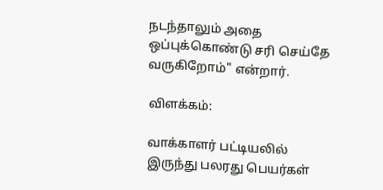நடந்தாலும் அதை ஒப்புக்கொண்டு சரி செய்தே வருகிறோம்" என்றார்.

விளக்கம்:

வாக்காளர் பட்டியலில் இருந்து பலரது பெயர்கள்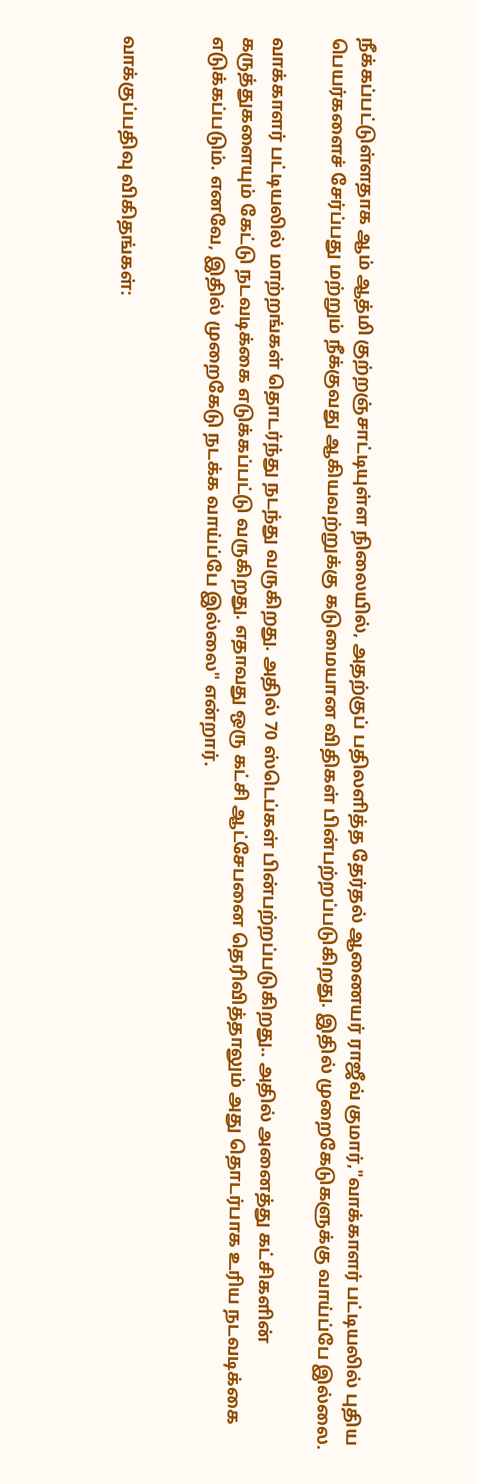நீக்கப்பட்டுள்ளதாக ஆம் ஆத்மி குற்றஞ்சாட்டியுள்ள நிலையில், அதற்குப் பதிலளித்த தேர்தல் ஆணையர் ராஜீவ் குமார்,"வாக்காளர் பட்டியலில் புதிய பெயர்களைச் சேர்ப்பது மற்றும் நீக்குவது ஆகியவற்றுக்கு கடுமையான விதிகள் பின்பற்றப்படுகிறது. இதில் முறைகேடுகளுக்கு வாய்ப்பே இல்லை.

வாக்காளர் பட்டியலில் மாற்றங்கள் தொடர்ந்து நடந்து வருகிறது. அதில் 70 ஸ்டெப்கள் பின்பற்றப்படுகிறது.. அதில் அனைத்து கட்சிகளின் கருத்துகளையும் கேட்டு நடவடிக்கை எடுக்கப்பட்டு வருகிறது. எதாவது ஒரு கட்சி ஆட்சேபனை தெரிவித்தாலும் அது தொடர்பாக உரிய நடவடிக்கை எடுக்கப்படும். எனவே, இதில் முறைகேடு நடக்க வாய்ப்பே இல்லை" என்றார்.


வாக்குப்பதிவு விகிதங்கள்: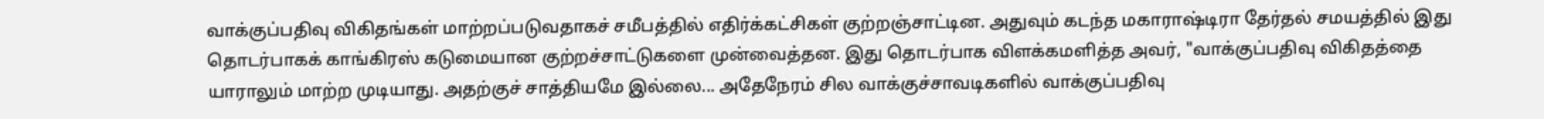வாக்குப்பதிவு விகிதங்கள் மாற்றப்படுவதாகச் சமீபத்தில் எதிர்க்கட்சிகள் குற்றஞ்சாட்டின. அதுவும் கடந்த மகாராஷ்டிரா தேர்தல் சமயத்தில் இது தொடர்பாகக் காங்கிரஸ் கடுமையான குற்றச்சாட்டுகளை முன்வைத்தன. இது தொடர்பாக விளக்கமளித்த அவர், "வாக்குப்பதிவு விகிதத்தை யாராலும் மாற்ற முடியாது. அதற்குச் சாத்தியமே இல்லை... அதேநேரம் சில வாக்குச்சாவடிகளில் வாக்குப்பதிவு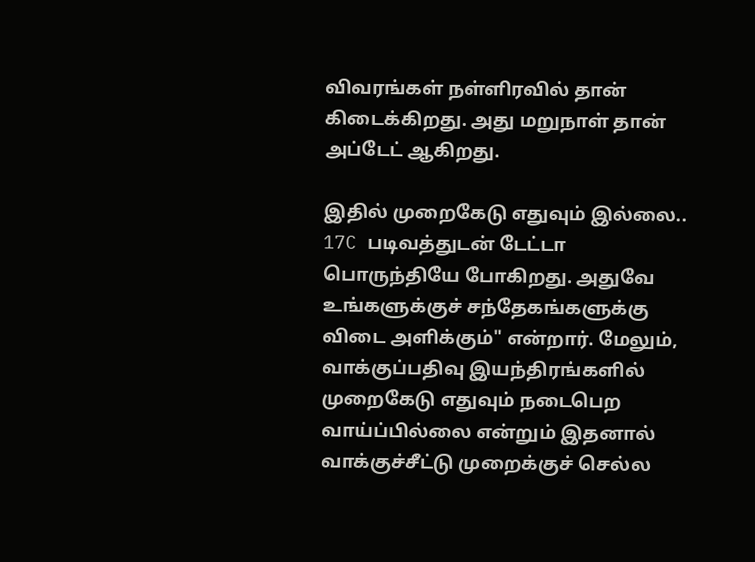விவரங்கள் நள்ளிரவில் தான் கிடைக்கிறது. அது மறுநாள் தான் அப்டேட் ஆகிறது.

இதில் முறைகேடு எதுவும் இல்லை.. 17C படிவத்துடன் டேட்டா பொருந்தியே போகிறது. அதுவே உங்களுக்குச் சந்தேகங்களுக்கு விடை அளிக்கும்" என்றார். மேலும், வாக்குப்பதிவு இயந்திரங்களில் முறைகேடு எதுவும் நடைபெற வாய்ப்பில்லை என்றும் இதனால் வாக்குச்சீட்டு முறைக்குச் செல்ல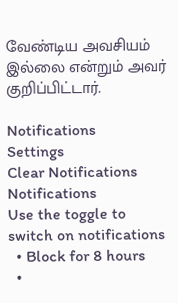வேண்டிய அவசியம் இல்லை என்றும் அவர் குறிப்பிட்டார்.

Notifications
Settings
Clear Notifications
Notifications
Use the toggle to switch on notifications
  • Block for 8 hours
  •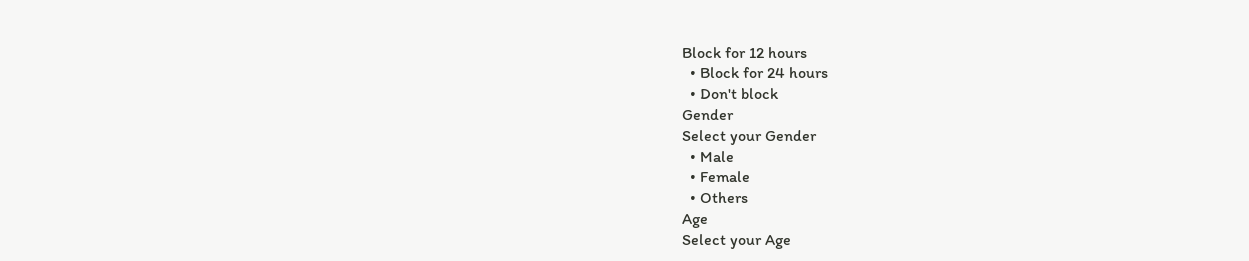Block for 12 hours
  • Block for 24 hours
  • Don't block
Gender
Select your Gender
  • Male
  • Female
  • Others
Age
Select your Age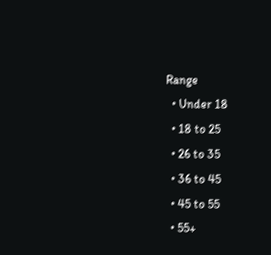Range
  • Under 18
  • 18 to 25
  • 26 to 35
  • 36 to 45
  • 45 to 55
  • 55+